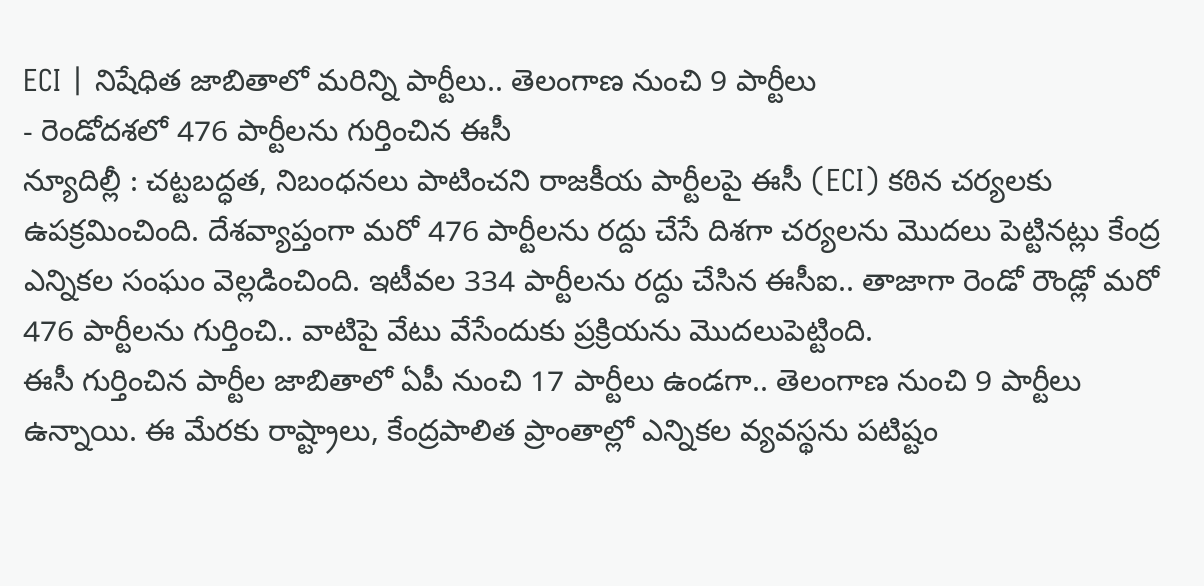ECI | నిషేధిత జాబితాలో మరిన్ని పార్టీలు.. తెలంగాణ నుంచి 9 పార్టీలు
- రెండోదశలో 476 పార్టీలను గుర్తించిన ఈసీ
న్యూదిల్లీ : చట్టబద్ధత, నిబంధనలు పాటించని రాజకీయ పార్టీలపై ఈసీ (ECI) కఠిన చర్యలకు ఉపక్రమించింది. దేశవ్యాప్తంగా మరో 476 పార్టీలను రద్దు చేసే దిశగా చర్యలను మొదలు పెట్టినట్లు కేంద్ర ఎన్నికల సంఘం వెల్లడించింది. ఇటీవల 334 పార్టీలను రద్దు చేసిన ఈసీఐ.. తాజాగా రెండో రౌండ్లో మరో 476 పార్టీలను గుర్తించి.. వాటిపై వేటు వేసేందుకు ప్రక్రియను మొదలుపెట్టింది.
ఈసీ గుర్తించిన పార్టీల జాబితాలో ఏపీ నుంచి 17 పార్టీలు ఉండగా.. తెలంగాణ నుంచి 9 పార్టీలు ఉన్నాయి. ఈ మేరకు రాష్ట్రాలు, కేంద్రపాలిత ప్రాంతాల్లో ఎన్నికల వ్యవస్థను పటిష్టం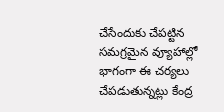చేసేందుకు చేపట్టిన సమగ్రమైన వ్యూహాల్లో భాగంగా ఈ చర్యలు చేపడుతున్నట్లు కేంద్ర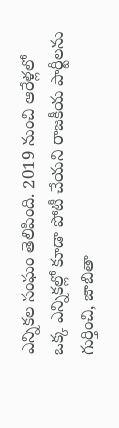ఎన్నికల సంఘం తెలిపింది. 2019 నుంచి ఆరేళ్లలో ఒక్క ఎన్నికల్లో కూడా పోటీ చేయని రాజకీయ పార్టీలను గుర్తించి, జాబితా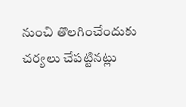నుంచి తొలగించేందుకు చర్యలు చేపట్టినట్లు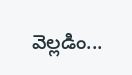వెల్లడిం...